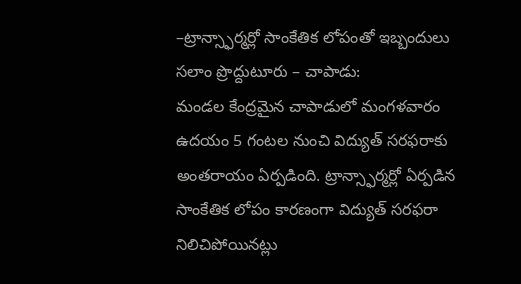–ట్రాన్స్ఫార్మర్లో సాంకేతిక లోపంతో ఇబ్బందులు
సలాం ప్రొద్దుటూరు – చాపాడు:
మండల కేంద్రమైన చాపాడులో మంగళవారం ఉదయం 5 గంటల నుంచి విద్యుత్ సరఫరాకు అంతరాయం ఏర్పడింది. ట్రాన్స్ఫార్మర్లో ఏర్పడిన సాంకేతిక లోపం కారణంగా విద్యుత్ సరఫరా నిలిచిపోయినట్లు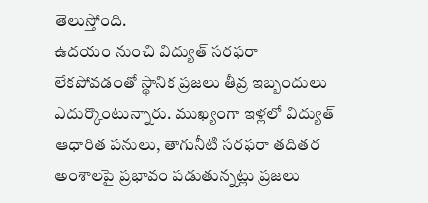తెలుస్తోంది.
ఉదయం నుంచి విద్యుత్ సరఫరా లేకపోవడంతో స్థానిక ప్రజలు తీవ్ర ఇబ్బందులు ఎదుర్కొంటున్నారు. ముఖ్యంగా ఇళ్లలో విద్యుత్ ఆధారిత పనులు, తాగునీటి సరఫరా తదితర అంశాలపై ప్రభావం పడుతున్నట్లు ప్రజలు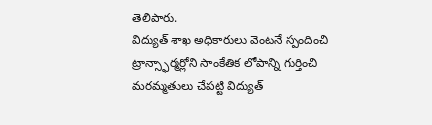తెలిపారు.
విద్యుత్ శాఖ అధికారులు వెంటనే స్పందించి ట్రాన్స్ఫార్మర్లోని సాంకేతిక లోపాన్ని గుర్తించి మరమ్మతులు చేపట్టి విద్యుత్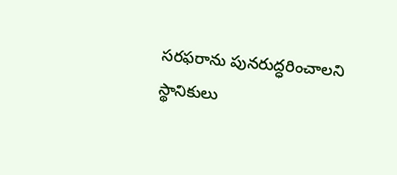సరఫరాను పునరుద్ధరించాలని స్థానికులు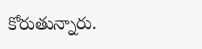కోరుతున్నారు.